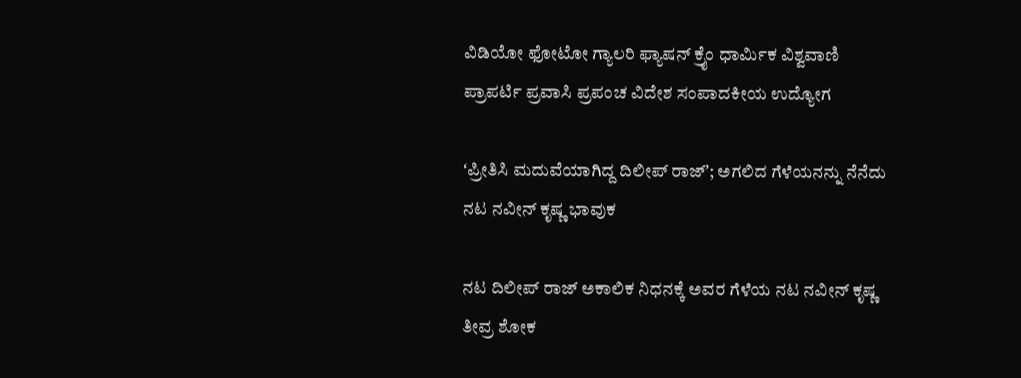ವಿಡಿಯೋ ಫೋಟೋ ಗ್ಯಾಲರಿ ಫ್ಯಾಷನ್ ಕ್ರೈಂ ಧಾರ್ಮಿಕ ವಿಶ್ವವಾಣಿ ಪ್ರಾಪರ್ಟಿ ಪ್ರವಾಸಿ ಪ್ರಪಂಚ ವಿದೇಶ ಸಂಪಾದಕೀಯ ಉದ್ಯೋಗ

ʻಪ್ರೀತಿಸಿ ಮದುವೆಯಾಗಿದ್ದ ದಿಲೀಪ್‌ ರಾಜ್‌ʼ; ಅಗಲಿದ ಗೆಳೆಯನನ್ನು ನೆನೆದು ನಟ ನವೀನ್‌ ಕೃಷ್ಣ ಭಾವುಕ

ನಟ ದಿಲೀಪ್ ರಾಜ್ ಅಕಾಲಿಕ ನಿಧನಕ್ಕೆ ಅವರ ಗೆಳೆಯ ನಟ ನವೀನ್ ಕೃಷ್ಣ ತೀವ್ರ ಶೋಕ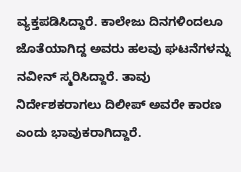ವ್ಯಕ್ತಪಡಿಸಿದ್ದಾರೆ. ಕಾಲೇಜು ದಿನಗಳಿಂದಲೂ ಜೊತೆಯಾಗಿದ್ದ ಅವರು ಹಲವು ಘಟನೆಗಳನ್ನು ನವೀನ್ ಸ್ಮರಿಸಿದ್ದಾರೆ. ತಾವು ನಿರ್ದೇಶಕರಾಗಲು ದಿಲೀಪ್ ಅವರೇ ಕಾರಣ ಎಂದು ಭಾವುಕರಾಗಿದ್ದಾರೆ.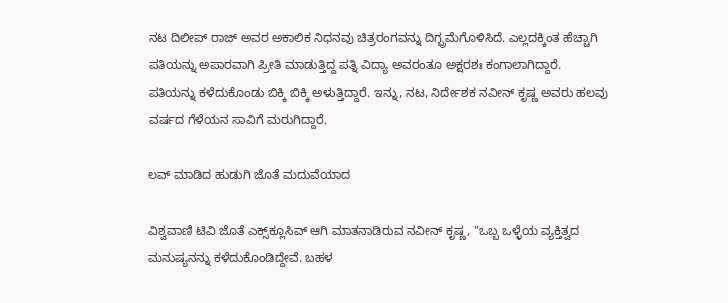ನಟ ದಿಲೀಪ್‌ ರಾಜ್‌ ಅವರ ಅಕಾಲಿಕ ನಿಧನವು ಚಿತ್ರರಂಗವನ್ನು ದಿಗ್ಭ್ರಮೆಗೊಳಿಸಿದೆ. ಎಲ್ಲದಕ್ಕಿಂತ ಹೆಚ್ಚಾಗಿ ಪತಿಯನ್ನು ಅಪಾರವಾಗಿ ಪ್ರೀತಿ ಮಾಡುತ್ತಿದ್ದ ಪತ್ನಿ ವಿದ್ಯಾ ಅವರಂತೂ ಅಕ್ಷರಶಃ ಕಂಗಾಲಾಗಿದ್ದಾರೆ. ಪತಿಯನ್ನು ಕಳೆದುಕೊಂಡು ಬಿಕ್ಕಿ ಬಿಕ್ಕಿ ಅಳುತ್ತಿದ್ದಾರೆ. ಇನ್ನು, ನಟ, ನಿರ್ದೇಶಕ ನವೀನ್‌ ಕೃಷ್ಣ ಅವರು ಹಲವು ವರ್ಷದ ಗೆಳೆಯನ ಸಾವಿಗೆ ಮರುಗಿದ್ದಾರೆ.

ಲವ್‌ ಮಾಡಿದ ಹುಡುಗಿ ಜೊತೆ ಮದುವೆಯಾದ

ವಿಶ್ವವಾಣಿ ಟಿವಿ ಜೊತೆ ಎಕ್ಸ್‌ಕ್ಲೂಸಿವ್‌ ಆಗಿ ಮಾತನಾಡಿರುವ ನವೀನ್‌ ಕೃಷ್ಣ, "ಒಬ್ಬ ಒಳ್ಳೆಯ ವ್ಯಕ್ತಿತ್ವದ ಮನುಷ್ಯನನ್ನು ಕಳೆದುಕೊಂಡಿದ್ದೇವೆ. ಬಹಳ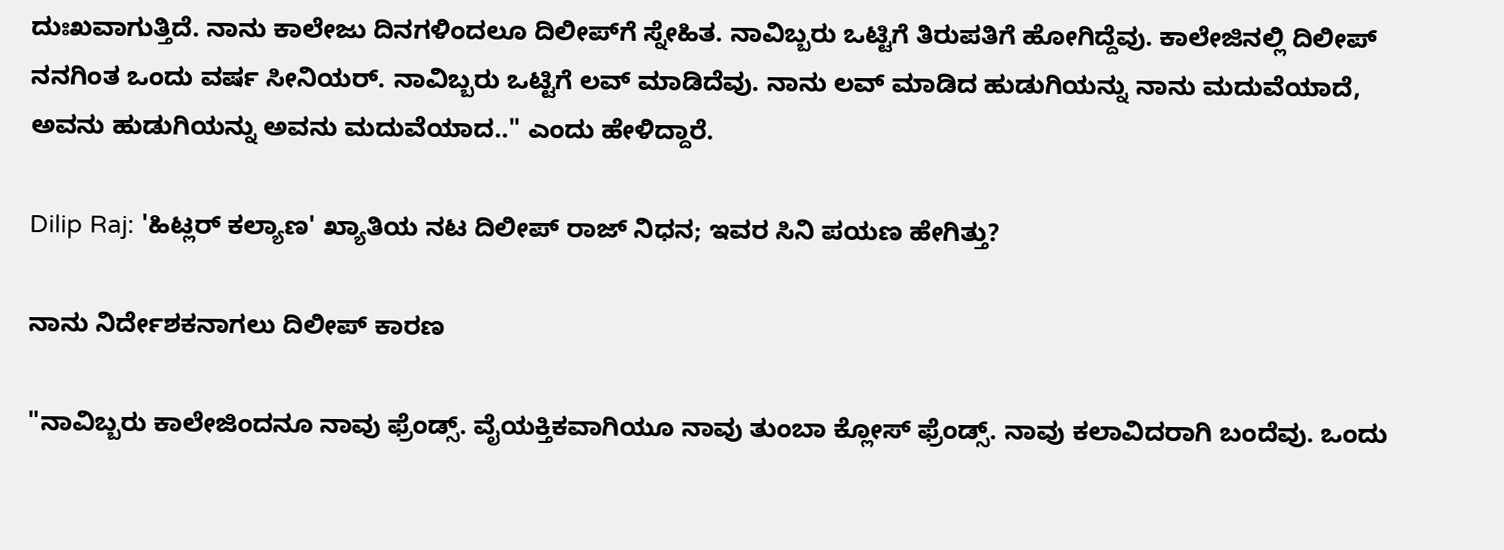ದುಃಖವಾಗುತ್ತಿದೆ. ನಾನು ಕಾಲೇಜು ದಿನಗಳಿಂದಲೂ ದಿಲೀಪ್‌ಗೆ ಸ್ನೇಹಿತ. ನಾವಿಬ್ಬರು ಒಟ್ಟಿಗೆ ತಿರುಪತಿಗೆ ಹೋಗಿದ್ದೆವು. ಕಾಲೇಜಿನಲ್ಲಿ ದಿಲೀಪ್ ನನಗಿಂತ ಒಂದು ವರ್ಷ ಸೀನಿಯರ್. ನಾವಿಬ್ಬರು ಒಟ್ಟಿಗೆ ಲವ್‌ ಮಾಡಿದೆವು. ನಾನು ಲವ್‌ ಮಾಡಿದ ಹುಡುಗಿಯನ್ನು ನಾನು ಮದುವೆಯಾದೆ, ಅವನು ಹುಡುಗಿಯನ್ನು ಅವನು ಮದುವೆಯಾದ.." ಎಂದು ಹೇಳಿದ್ದಾರೆ.

Dilip Raj: 'ಹಿಟ್ಲರ್ ಕಲ್ಯಾಣ' ಖ್ಯಾತಿಯ ನಟ ದಿಲೀಪ್ ರಾಜ್ ನಿಧನ; ಇವರ ಸಿನಿ ಪಯಣ ಹೇಗಿತ್ತು?

ನಾನು ನಿರ್ದೇಶಕನಾಗಲು ದಿಲೀಪ್‌ ಕಾರಣ

"ನಾವಿಬ್ಬರು ಕಾಲೇಜಿಂದನೂ ನಾವು ಫ್ರೆಂಡ್ಸ್. ವೈಯಕ್ತಿಕವಾಗಿಯೂ ನಾವು ತುಂಬಾ ಕ್ಲೋಸ್ ಫ್ರೆಂಡ್ಸ್. ನಾವು ಕಲಾವಿದರಾಗಿ ಬಂದೆವು. ಒಂದು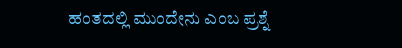ಹಂತದಲ್ಲಿ ಮುಂದೇನು ಎಂಬ ಪ್ರಶ್ನೆ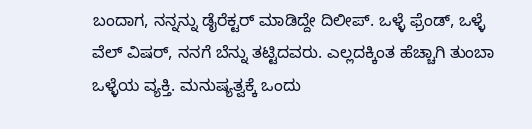ಬಂದಾಗ, ನನ್ನನ್ನು ಡೈರೆಕ್ಟರ್ ಮಾಡಿದ್ದೇ ದಿಲೀಪ್. ಒಳ್ಳೆ ಫ್ರೆಂಡ್, ಒಳ್ಳೆ ವೆಲ್ ವಿಷರ್, ನನಗೆ ಬೆನ್ನು ತಟ್ಟಿದವರು. ಎಲ್ಲದಕ್ಕಿಂತ ಹೆಚ್ಚಾಗಿ ತುಂಬಾ ಒಳ್ಳೆಯ ವ್ಯಕ್ತಿ. ಮನುಷ್ಯತ್ವಕ್ಕೆ ಒಂದು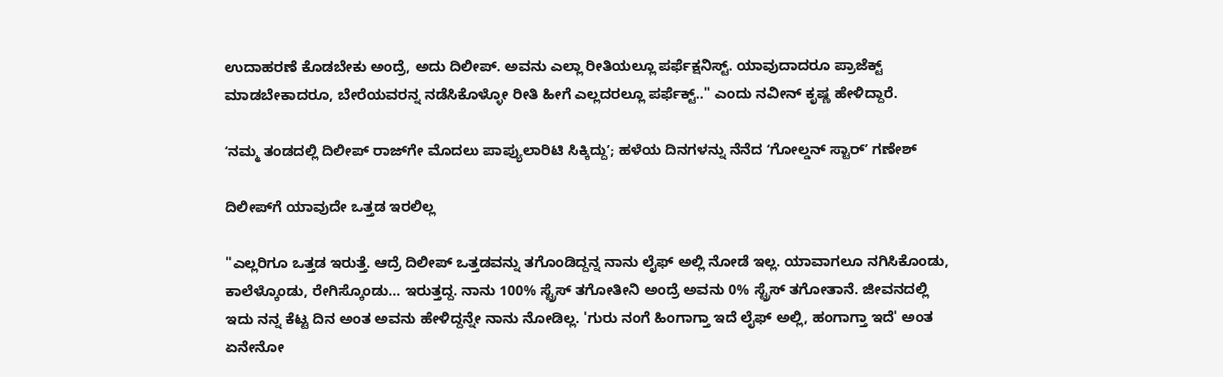ಉದಾಹರಣೆ ಕೊಡಬೇಕು ಅಂದ್ರೆ, ಅದು ದಿಲೀಪ್. ಅವನು ಎಲ್ಲಾ ರೀತಿಯಲ್ಲೂ ಪರ್ಫೆಕ್ಷನಿಸ್ಟ್. ಯಾವುದಾದರೂ ಪ್ರಾಜೆಕ್ಟ್ ಮಾಡಬೇಕಾದರೂ, ಬೇರೆಯವರನ್ನ ನಡೆಸಿಕೊಳ್ಳೋ ರೀತಿ ಹೀಗೆ ಎಲ್ಲದರಲ್ಲೂ ಪರ್ಫೆಕ್ಟ್‌.." ಎಂದು ನವೀನ್‌ ಕೃಷ್ಣ ಹೇಳಿದ್ದಾರೆ.

ʻನಮ್ಮ ತಂಡದಲ್ಲಿ ದಿಲೀಪ್‌ ರಾಜ್‌ಗೇ ಮೊದಲು ಪಾಪ್ಯುಲಾರಿಟಿ ಸಿಕ್ಕಿದ್ದುʼ; ಹಳೆಯ ದಿನಗಳನ್ನು ನೆನೆದ ʻಗೋಲ್ಡನ್‌ ಸ್ಟಾರ್‌ʼ ಗಣೇಶ್‌

ದಿಲೀಪ್‌ಗೆ ಯಾವುದೇ ಒತ್ತಡ ಇರಲಿಲ್ಲ

"ಎಲ್ಲರಿಗೂ ಒತ್ತಡ ಇರುತ್ತೆ. ಆದ್ರೆ ದಿಲೀಪ್‌ ಒತ್ತಡವನ್ನು ತಗೊಂಡಿದ್ದನ್ನ ನಾನು ಲೈಫ್ ಅಲ್ಲಿ ನೋಡೆ ಇಲ್ಲ. ಯಾವಾಗಲೂ ನಗಿಸಿಕೊಂಡು, ಕಾಲೆಳ್ಕೊಂಡು, ರೇಗಿಸ್ಕೊಂಡು... ಇರುತ್ತದ್ದ. ನಾನು 100% ಸ್ಟ್ರೆಸ್ ತಗೋತೀನಿ ಅಂದ್ರೆ ಅವನು 0% ಸ್ಟ್ರೆಸ್ ತಗೋತಾನೆ. ಜೀವನದಲ್ಲಿ ಇದು ನನ್ನ ಕೆಟ್ಟ ದಿನ ಅಂತ ಅವನು ಹೇಳಿದ್ದನ್ನೇ ನಾನು ನೋಡಿಲ್ಲ. 'ಗುರು ನಂಗೆ ಹಿಂಗಾಗ್ತಾ ಇದೆ ಲೈಫ್ ಅಲ್ಲಿ, ಹಂಗಾಗ್ತಾ ಇದೆ' ಅಂತ ಏನೇನೋ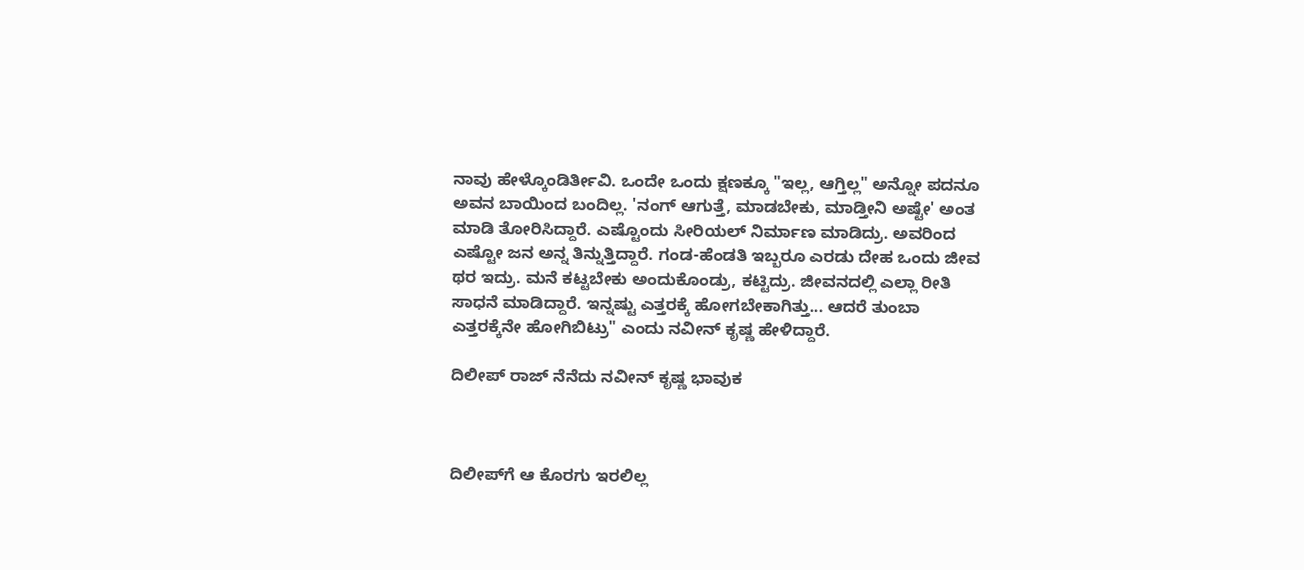ನಾವು ಹೇಳ್ಕೊಂಡಿರ್ತೀವಿ. ಒಂದೇ ಒಂದು ಕ್ಷಣಕ್ಕೂ "ಇಲ್ಲ, ಆಗ್ತಿಲ್ಲ" ಅನ್ನೋ ಪದನೂ ಅವನ ಬಾಯಿಂದ ಬಂದಿಲ್ಲ. 'ನಂಗ್ ಆಗುತ್ತೆ, ಮಾಡಬೇಕು, ಮಾಡ್ತೀನಿ‌ ಅಷ್ಟೇ' ಅಂತ ಮಾಡಿ ತೋರಿಸಿದ್ದಾರೆ. ಎಷ್ಟೊಂದು ಸೀರಿಯಲ್‌ ನಿರ್ಮಾಣ ಮಾಡಿದ್ರು. ಅವರಿಂದ ಎಷ್ಟೋ ಜನ ಅನ್ನ ತಿನ್ನುತ್ತಿದ್ದಾರೆ. ಗಂಡ-ಹೆಂಡತಿ ಇಬ್ಬರೂ ಎರಡು ದೇಹ ಒಂದು ಜೀವ ಥರ ಇದ್ರು. ಮನೆ ಕಟ್ಟಬೇಕು ಅಂದುಕೊಂಡ್ರು, ಕಟ್ಟಿದ್ರು. ಜೀವನದಲ್ಲಿ ಎಲ್ಲಾ ರೀತಿ ಸಾಧನೆ ಮಾಡಿದ್ದಾರೆ. ಇನ್ನಷ್ಟು ಎತ್ತರಕ್ಕೆ ಹೋಗಬೇಕಾಗಿತ್ತು... ಆದರೆ ತುಂಬಾ ಎತ್ತರಕ್ಕೆನೇ ಹೋಗಿಬಿಟ್ರು" ಎಂದು ನವೀನ್‌ ಕೃಷ್ಣ ಹೇಳಿದ್ದಾರೆ.

ದಿಲೀಪ್ ರಾಜ್ ನೆನೆದು ನವೀನ್ ಕೃಷ್ಣ ಭಾವುಕ



ದಿಲೀಪ್‌ಗೆ ಆ ಕೊರಗು ಇರಲಿಲ್ಲ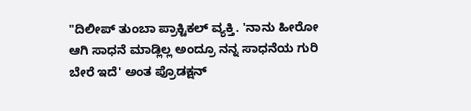"ದಿಲೀಪ್‌ ತುಂಬಾ ಪ್ರಾಕ್ಟಿಕಲ್ ವ್ಯಕ್ತಿ. 'ನಾನು ಹೀರೋ ಆಗಿ ಸಾಧನೆ ಮಾಡ್ಲಿಲ್ಲ ಅಂದ್ರೂ ನನ್ನ ಸಾಧನೆಯ ಗುರಿ ಬೇರೆ ಇದೆ' ಅಂತ ಪ್ರೊಡಕ್ಷನ್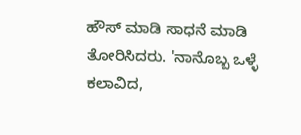ಹೌಸ್ ಮಾಡಿ ಸಾಧನೆ ಮಾಡಿ ತೋರಿಸಿದರು. 'ನಾನೊಬ್ಬ ಒಳ್ಳೆ ಕಲಾವಿದ,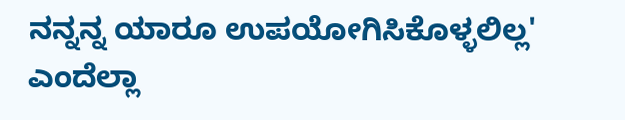ನನ್ನನ್ನ ಯಾರೂ ಉಪಯೋಗಿಸಿಕೊಳ್ಳಲಿಲ್ಲ' ಎಂದೆಲ್ಲಾ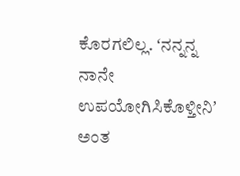ಕೊರಗಲಿಲ್ಲ. ʻನನ್ನನ್ನ ನಾನೇ ಉಪಯೋಗಿಸಿಕೊಳ್ತೀನಿʼ ಅಂತ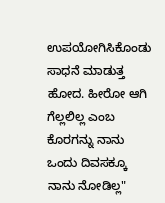ಉಪಯೋಗಿಸಿಕೊಂಡು ಸಾಧನೆ ಮಾಡುತ್ತ ಹೋದ. ಹೀರೋ ಆಗಿ ಗೆಲ್ಲಲಿಲ್ಲ ಎಂಬ ಕೊರಗನ್ನು ನಾನು ಒಂದು ದಿವಸಕ್ಕೂ ನಾನು ನೋಡಿಲ್ಲ"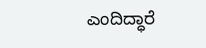ಎಂದಿದ್ಧಾರೆ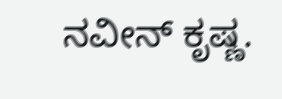ನವೀನ್‌ ಕೃಷ್ಣ.